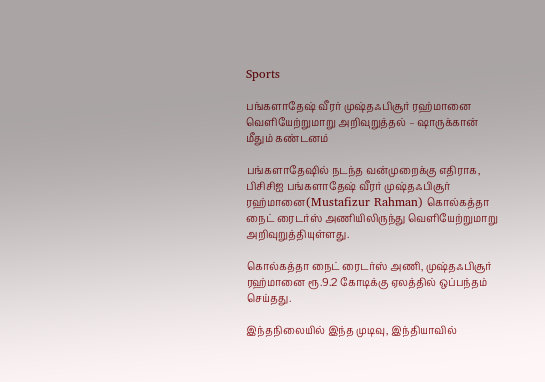Sports

பங்களாதேஷ் வீரர் முஷ்தஃபிசூர் ரஹ்மானை வெளியேற்றுமாறு அறிவுறுத்தல் – ஷாருக்கான் மீதும் கண்டனம்

பங்களாதேஷில் நடந்த வன்முறைக்கு எதிராக, பிசிசிஐ பங்களாதேஷ் வீரர் முஷ்தஃபிசூர் ரஹ்மானை(Mustafizur Rahman) கொல்கத்தா நைட் ரைடர்ஸ் அணியிலிருந்து வெளியேற்றுமாறு அறிவுறுத்தியுள்ளது.

கொல்கத்தா நைட் ரைடர்ஸ் அணி, முஷ்தஃபிசூர் ரஹ்மானை ரூ.9.2 கோடிக்கு ஏலத்தில் ஒப்பந்தம் செய்தது.

இந்தநிலையில் இந்த முடிவு, இந்தியாவில்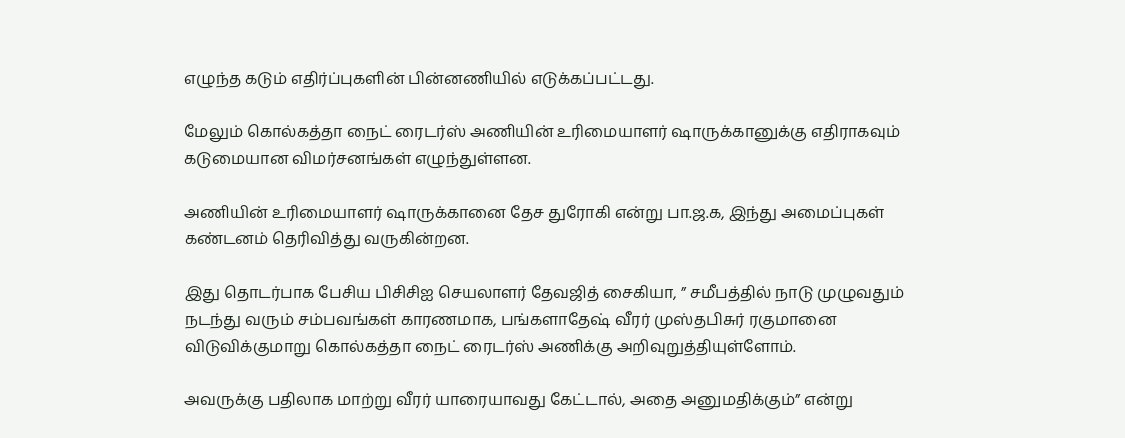எழுந்த கடும் எதிர்ப்புகளின் பின்னணியில் எடுக்கப்பட்டது.

மேலும் கொல்கத்தா நைட் ரைடர்ஸ் அணியின் உரிமையாளர் ஷாருக்கானுக்கு எதிராகவும் கடுமையான விமர்சனங்கள் எழுந்துள்ளன.

அணியின் உரிமையாளர் ஷாருக்கானை தேச துரோகி என்று பா.ஜ.க, இந்து அமைப்புகள் கண்டனம் தெரிவித்து வருகின்றன.

இது தொடர்பாக பேசிய பிசிசிஐ செயலாளர் தேவஜித் சைகியா, ” சமீபத்தில் நாடு முழுவதும் நடந்து வரும் சம்பவங்கள் காரணமாக, பங்களாதேஷ் வீரர் முஸ்தபிசுர் ரகுமானை விடுவிக்குமாறு கொல்கத்தா நைட் ரைடர்ஸ் அணிக்கு அறிவுறுத்தியுள்ளோம்.

அவருக்கு பதிலாக மாற்று வீரர் யாரையாவது கேட்டால், அதை அனுமதிக்கும்” என்று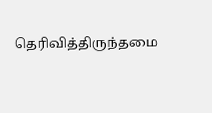தெரிவித்திருந்தமை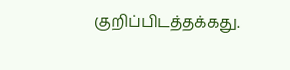குறிப்பிடத்தக்கது.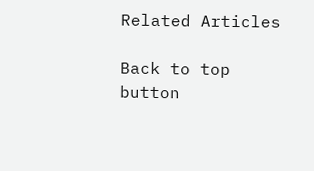Related Articles

Back to top button